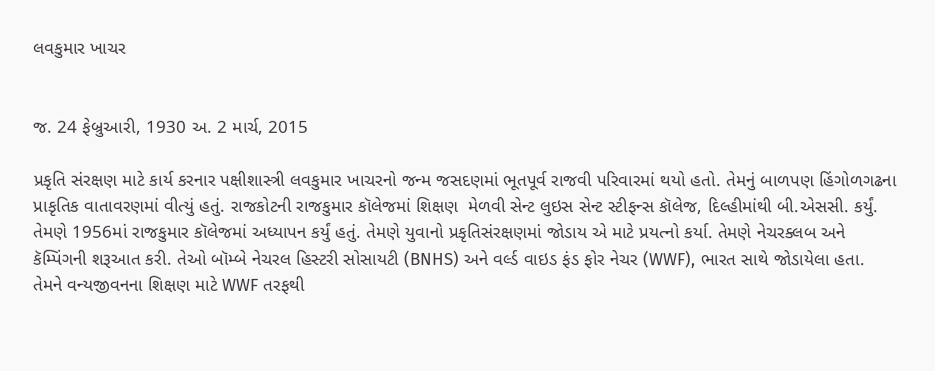લવકુમાર ખાચર


જ. 24 ફેબ્રુઆરી, 1930 અ. 2 માર્ચ, 2015

પ્રકૃતિ સંરક્ષણ માટે કાર્ય કરનાર પક્ષીશાસ્ત્રી લવકુમાર ખાચરનો જન્મ જસદણમાં ભૂતપૂર્વ રાજવી પરિવારમાં થયો હતો. તેમનું બાળપણ હિંગોળગઢના પ્રાકૃતિક વાતાવરણમાં વીત્યું હતું. રાજકોટની રાજકુમાર કૉલેજમાં શિક્ષણ  મેળવી સેન્ટ લુઇસ સેન્ટ સ્ટીફન્સ કૉલેજ, દિલ્હીમાંથી બી.એસસી. કર્યું. તેમણે 1956માં રાજકુમાર કૉલેજમાં અધ્યાપન કર્યું હતું. તેમણે યુવાનો પ્રકૃતિસંરક્ષણમાં જોડાય એ માટે પ્રયત્નો કર્યા. તેમણે નેચરક્લબ અને કૅમ્પિંગની શરૂઆત કરી. તેઓ બૉમ્બે નેચરલ હિસ્ટરી સોસાયટી (BNHS) અને વર્લ્ડ વાઇડ ફંડ ફોર નેચર (WWF), ભારત સાથે જોડાયેલા હતા. તેમને વન્યજીવનના શિક્ષણ માટે WWF તરફથી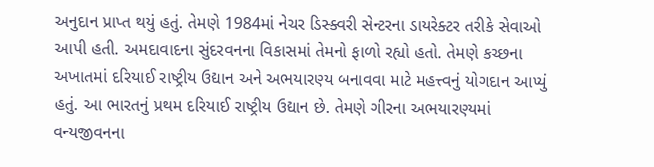અનુદાન પ્રાપ્ત થયું હતું. તેમણે 1984માં નેચર ડિસ્ક્વરી સેન્ટરના ડાયરેક્ટર તરીકે સેવાઓ આપી હતી. અમદાવાદના સુંદરવનના વિકાસમાં તેમનો ફાળો રહ્યો હતો. તેમણે કચ્છના અખાતમાં દરિયાઈ રાષ્ટ્રીય ઉદ્યાન અને અભયારણ્ય બનાવવા માટે મહત્ત્વનું યોગદાન આપ્યું હતું. આ ભારતનું પ્રથમ દરિયાઈ રાષ્ટ્રીય ઉદ્યાન છે. તેમણે ગીરના અભયારણ્યમાં વન્યજીવનના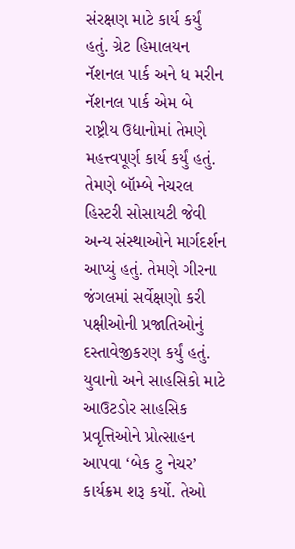સંરક્ષણ માટે કાર્ય કર્યું હતું. ગ્રેટ હિમાલયન નૅશનલ પાર્ક અને ધ મરીન નૅશનલ પાર્ક એમ બે રાષ્ટ્રીય ઉદ્યાનોમાં તેમણે મહત્ત્વપૂર્ણ કાર્ય કર્યું હતું. તેમણે બૉમ્બે નેચરલ હિસ્ટરી સોસાયટી જેવી અન્ય સંસ્થાઓને માર્ગદર્શન આપ્યું હતું. તેમણે ગીરના જંગલમાં સર્વેક્ષણો કરી પક્ષીઓની પ્રજાતિઓનું દસ્તાવેજીકરણ કર્યું હતું. યુવાનો અને સાહસિકો માટે આઉટડોર સાહસિક પ્રવૃત્તિઓને પ્રોત્સાહન આપવા ‘બેક ટુ નેચર’ કાર્યક્રમ શરૂ કર્યો. તેઓ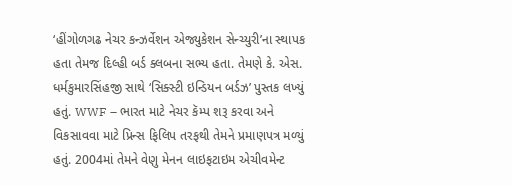‘હીંગોળગઢ નેચર કન્ઝર્વેશન એજ્યુકેશન સેન્ચ્યુરી’ના સ્થાપક હતા તેમજ દિલ્હી બર્ડ ક્લબના સભ્ય હતા. તેમણે કે. એસ. ધર્મકુમારસિંહજી સાથે ‘સિક્સ્ટી ઇન્ડિયન બર્ડઝ’ પુસ્તક લખ્યું હતું. WWF – ભારત માટે નેચર કૅમ્પ શરૂ કરવા અને વિકસાવવા માટે પ્રિન્સ ફિલિપ તરફથી તેમને પ્રમાણપત્ર મળ્યું હતું. 2004માં તેમને વેણુ મેનન લાઇફટાઇમ એચીવમેન્ટ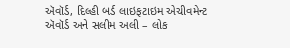ઍવૉર્ડ, દિલ્હી બર્ડ લાઇફટાઇમ એચીવમેન્ટ ઍવૉર્ડ અને સલીમ અલી – લોક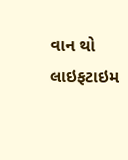વાન થો લાઇફટાઇમ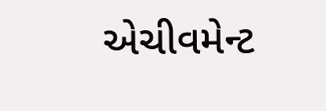એચીવમેન્ટ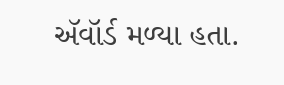ઍવૉર્ડ મળ્યા હતા.